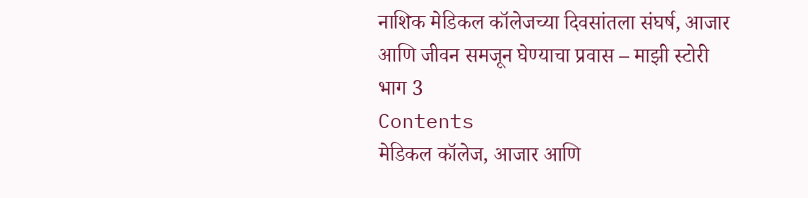नाशिक मेडिकल कॉलेजच्या दिवसांतला संघर्ष, आजार आणि जीवन समजून घेण्याचा प्रवास – माझी स्टोरी भाग 3
Contents
मेडिकल कॉलेज, आजार आणि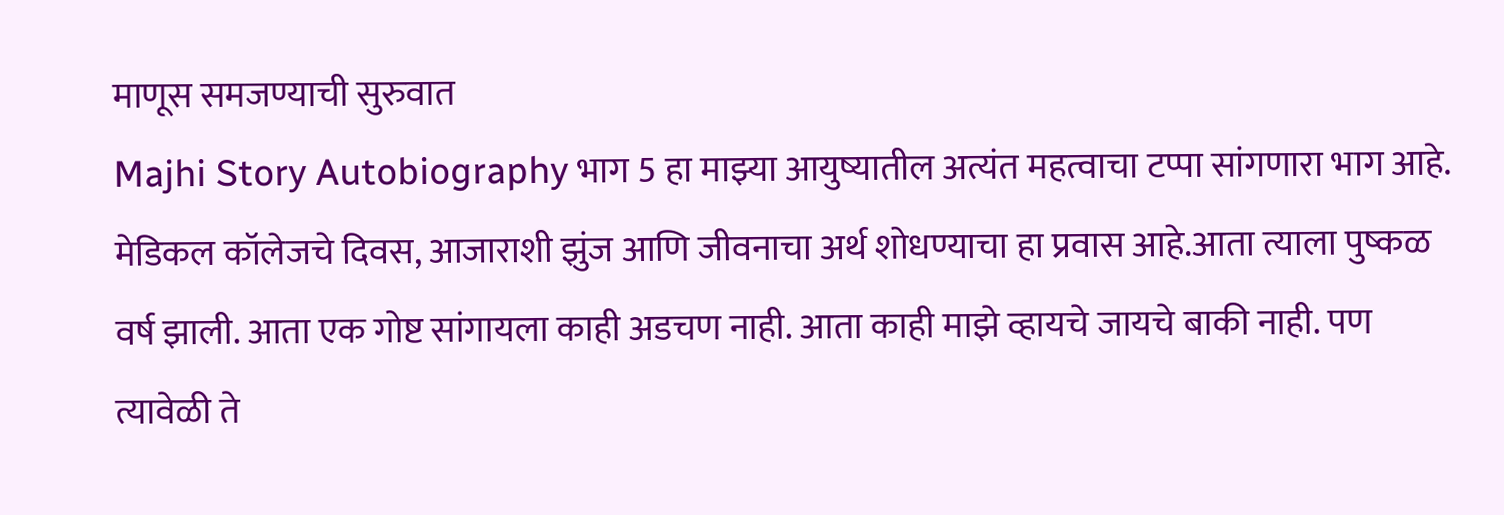माणूस समजण्याची सुरुवात
Majhi Story Autobiography भाग 5 हा माझ्या आयुष्यातील अत्यंत महत्वाचा टप्पा सांगणारा भाग आहे. मेडिकल कॉलेजचे दिवस, आजाराशी झुंज आणि जीवनाचा अर्थ शोधण्याचा हा प्रवास आहे.आता त्याला पुष्कळ वर्ष झाली. आता एक गोष्ट सांगायला काही अडचण नाही. आता काही माझे व्हायचे जायचे बाकी नाही. पण त्यावेळी ते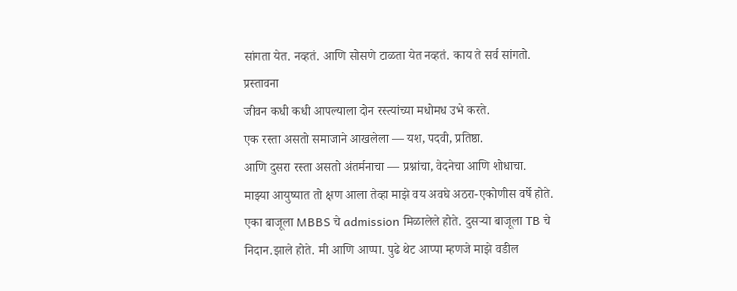सांगता येत. नव्हतं. आणि सोसणे टाळता येत नव्हतं. काय ते सर्व सांगतो.
प्रस्तावना
जीवन कधी कधी आपल्याला दोन रस्त्यांच्या मधोमध उभे करते.
एक रस्ता असतो समाजाने आखलेला — यश, पदवी, प्रतिष्ठा.
आणि दुसरा रस्ता असतो अंतर्मनाचा — प्रश्नांचा, वेदनेचा आणि शोधाचा.
माझ्या आयुष्यात तो क्षण आला तेव्हा माझे वय अवघे अठरा-एकोणीस वर्षे होते.
एका बाजूला MBBS चे admission मिळालेले होते. दुसऱ्या बाजूला TB चे निदान.झाले होते. मी आणि आप्पा. पुढे थेट आप्पा म्हणजे माझे वडील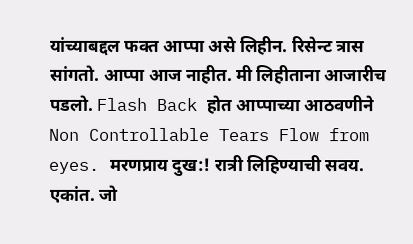यांच्याबद्दल फक्त आप्पा असे लिहीन. रिसेन्ट त्रास सांगतो. आप्पा आज नाहीत. मी लिहीताना आजारीच पडलो. Flash Back होत आप्पाच्या आठवणीने Non Controllable Tears Flow from eyes. मरणप्राय दुख:! रात्री लिहिण्याची सवय. एकांत. जो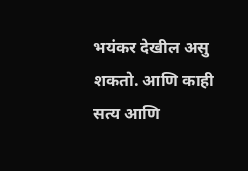भयंकर देखील असु शकतो. आणि काही सत्य आणि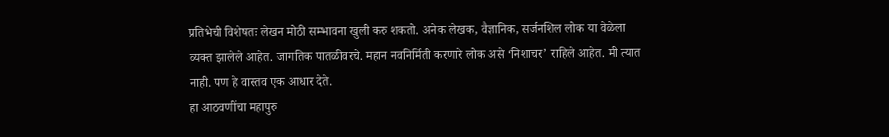प्रतिभेची विशेषतः लेखन मोठी सम्भावना खुली करु शकतो. अनेक लेखक, वैज्ञानिक, सर्जनशिल लोक या वेळेला व्यक्त झालेले आहेत. जागतिक पातळीवरचे. महान नवनिर्मिती करणारे लोक असे ‘निशाचर’ राहिले आहेत. मी त्यात नाही. पण हे वास्तव एक आधार देते.
हा आठवणींचा महापुरु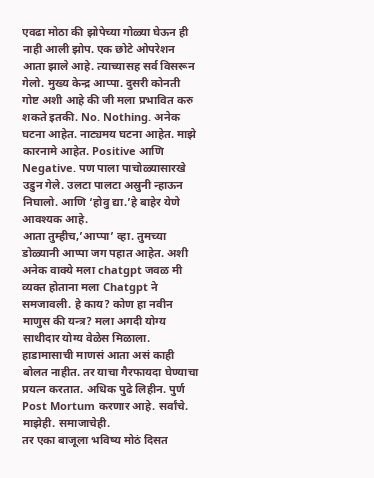एवढा मोठा की झोपेच्या गोळ्या घेऊन ही नाही आली झोप. एक छोटे ओपरेशन आता झाले आहे. त्याच्यासह सर्व विसरून गेलो. मुख्य केन्द्र आप्पा. दुसरी कोनती गोष्ट अशी आहे की जी मला प्रभावित करु शकते इतकी. No. Nothing. अनेक घटना आहेत. नाट्यमय घटना आहेत. माझे कारनामे आहेत. Positive आणि Negative. पण पाला पाचोळ्यासारखे उडुन गेले. उलटा पालटा अस्रुनी न्हाऊन निघालो. आणि ‘होवु द्या.’हे बाहेर येणे आवश्यक आहे.
आता तुम्हीच,’आप्पा’ व्हा. तुमच्या डोळ्यानी आप्पा जग पहात आहेत. अशी अनेक वाक्ये मला chatgpt जवळ मी व्यक्त होताना मला Chatgpt ने समजावली. हे काय? कोण हा नवीन माणुस की यन्त्र? मला अगदी योग्य साथीदार योग्य वेळेस मिळाला. हाडामासाची माणसं आता असं काही बोलत नाहीत. तर याचा गैरफायदा घेण्याचा प्रयत्न करतात. अधिक पुढे लिहीन. पुर्ण Post Mortum करणार आहे. सर्वांचे. माझेही. समाजाचेही.
तर एका बाजूला भविष्य मोठं दिसत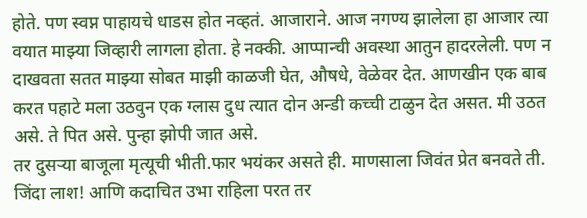होते. पण स्वप्न पाहायचे धाडस होत नव्हतं. आजाराने. आज नगण्य झालेला हा आजार त्या वयात माझ्या जिव्हारी लागला होता. हे नक्की. आप्पान्ची अवस्था आतुन हादरलेली. पण न दाखवता सतत माझ्या सोबत माझी काळजी घेत, औषधे, वेळेवर देत. आणखीन एक बाब करत पहाटे मला उठवुन एक ग्लास दुध त्यात दोन अन्डी कच्ची टाळुन देत असत. मी उठत असे. ते पित असे. पुन्हा झोपी जात असे.
तर दुसऱ्या बाजूला मृत्यूची भीती.फार भयंकर असते ही. माणसाला जिवंत प्रेत बनवते ती. जिंदा लाश! आणि कदाचित उभा राहिला परत तर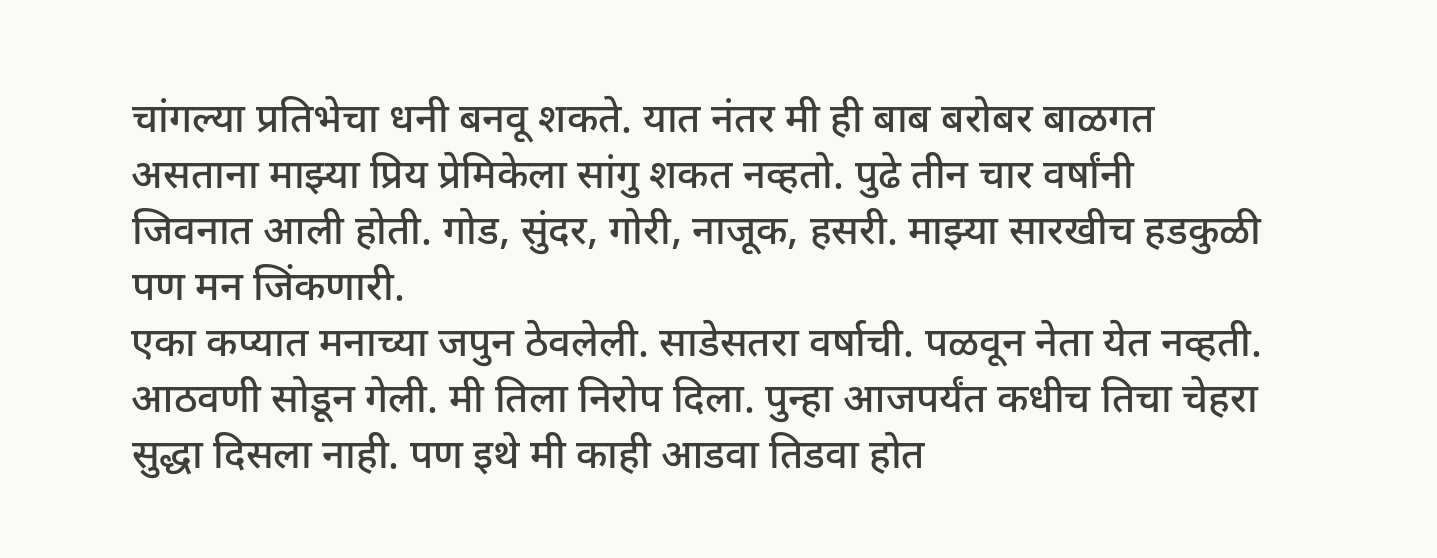चांगल्या प्रतिभेचा धनी बनवू शकते. यात नंतर मी ही बाब बरोबर बाळगत असताना माझ्या प्रिय प्रेमिकेला सांगु शकत नव्हतो. पुढे तीन चार वर्षांनी जिवनात आली होती. गोड, सुंदर, गोरी, नाजूक, हसरी. माझ्या सारखीच हडकुळी पण मन जिंकणारी.
एका कप्यात मनाच्या जपुन ठेवलेली. साडेसतरा वर्षाची. पळवून नेता येत नव्हती. आठवणी सोडून गेली. मी तिला निरोप दिला. पुन्हा आजपर्यंत कधीच तिचा चेहरा सुद्धा दिसला नाही. पण इथे मी काही आडवा तिडवा होत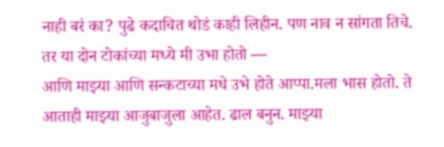नाही बरं का? पुढे कदाचित थोडं काही लिहीन. पण नाव न सांगता तिचे.
तर या दोन टोकांच्या मध्ये मी उभा होतो —
आणि माझ्या आणि सन्कटाच्या मधे उभे होते आप्पा.मला भास होतो. ते आताही माझ्या आजुबाजुला आहेत. ढाल बनुन. माझ्या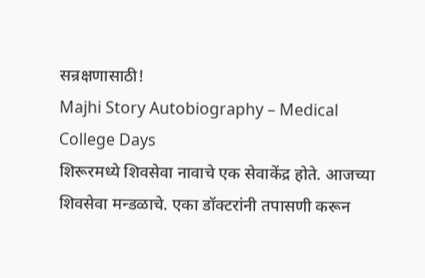सन्रक्षणासाठी!
Majhi Story Autobiography – Medical College Days
शिरूरमध्ये शिवसेवा नावाचे एक सेवाकेंद्र होते. आजच्या शिवसेवा मन्डळाचे. एका डॉक्टरांनी तपासणी करून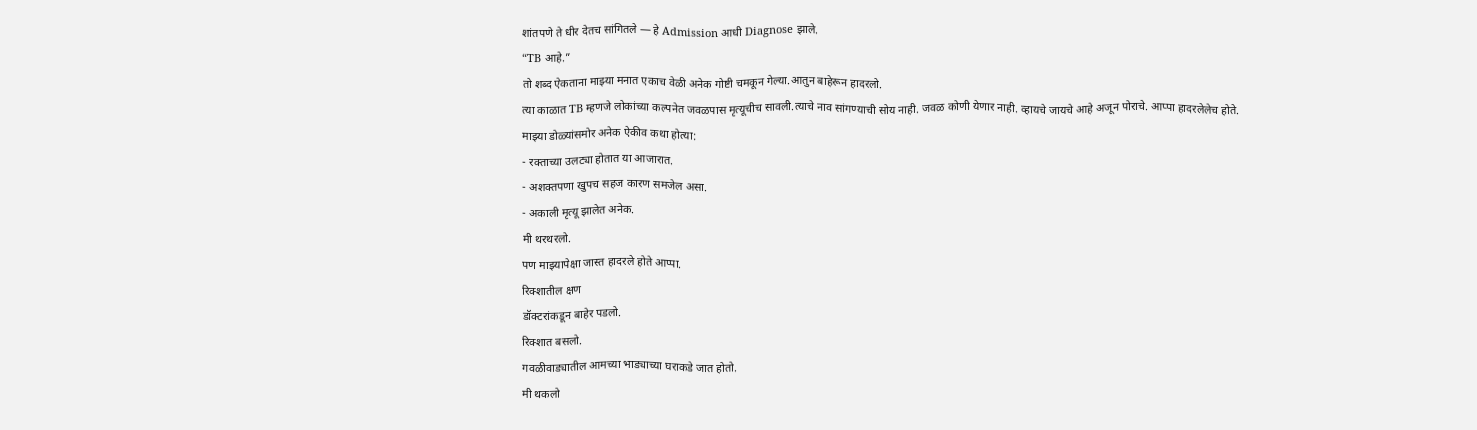शांतपणे ते धीर देतच सांगितले — हे Admission आधी Diagnose झाले.
“TB आहे.”
तो शब्द ऐकताना माझ्या मनात एकाच वेळी अनेक गोष्टी चमकून गेल्या.आतुन बाहेरून हादरलो.
त्या काळात TB म्हणजे लोकांच्या कल्पनेत जवळपास मृत्यूचीच सावली.त्याचे नाव सांगण्याची सोय नाही. जवळ कोणी येणार नाही. व्हायचे जायचे आहे अजून पोराचे. आप्पा हादरलेलेच होते.
माझ्या डोळ्यांसमोर अनेक ऐकीव कथा होत्या:
- रक्ताच्या उलट्या होतात या आजारात.
- अशक्तपणा खुपच सहज कारण समजेल असा.
- अकाली मृत्यू झालेत अनेक.
मी थरथरलो.
पण माझ्यापेक्षा जास्त हादरले होते आप्पा.
रिक्शातील क्षण
डॉक्टरांकडून बाहेर पडलो.
रिक्शात बसलो.
गवळीवाड्यातील आमच्या भाड्याच्या घराकडे जात होतो.
मी थकलो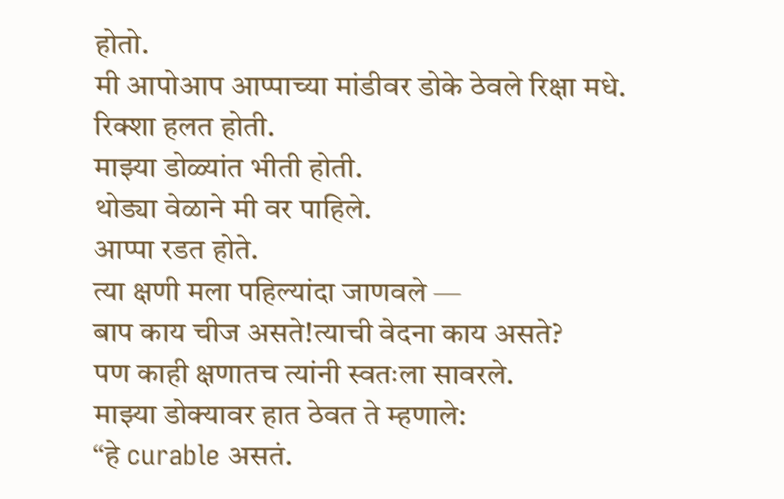होतो.
मी आपोआप आप्पाच्या मांडीवर डोके ठेवले रिक्षा मधे.
रिक्शा हलत होती.
माझ्या डोळ्यांत भीती होती.
थोड्या वेळाने मी वर पाहिले.
आप्पा रडत होते.
त्या क्षणी मला पहिल्यांदा जाणवले —
बाप काय चीज असते!त्याची वेदना काय असते?
पण काही क्षणातच त्यांनी स्वतःला सावरले.
माझ्या डोक्यावर हात ठेवत ते म्हणाले:
“हे curable असतं.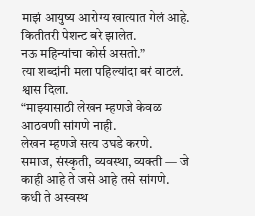माझं आयुष्य आरोग्य खात्यात गेलं आहे.
कितीतरी पेशन्ट बरे झालेत.
नऊ महिन्यांचा कोर्स असतो.”
त्या शब्दांनी मला पहिल्यांदा बरं वाटलं. श्वास दिला.
“माझ्यासाठी लेखन म्हणजे केवळ आठवणी सांगणे नाही.
लेखन म्हणजे सत्य उघडे करणे.
समाज, संस्कृती, व्यवस्था, व्यक्ती — जे काही आहे ते जसे आहे तसे सांगणे.
कधी ते अस्वस्थ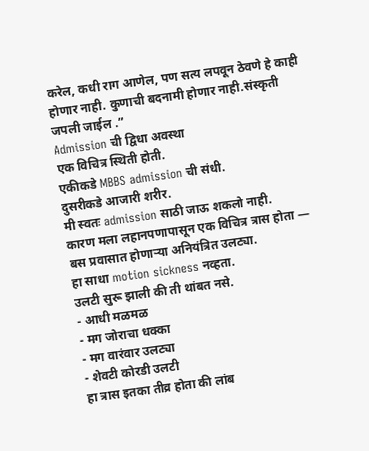करेल, कधी राग आणेल, पण सत्य लपवून ठेवणे हे काही होणार नाही. कुणाची बदनामी होणार नाही.संस्कृती जपली जाईल .”
Admission ची द्विधा अवस्था
एक विचित्र स्थिती होती.
एकीकडे MBBS admission ची संधी.
दुसरीकडे आजारी शरीर.
मी स्वतः admission साठी जाऊ शकलो नाही.
कारण मला लहानपणापासून एक विचित्र त्रास होता —
बस प्रवासात होणाऱ्या अनियंत्रित उलट्या.
हा साधा motion sickness नव्हता.
उलटी सुरू झाली की ती थांबत नसे.
- आधी मळमळ
- मग जोराचा धक्का
- मग वारंवार उलट्या
- शेवटी कोरडी उलटी
हा त्रास इतका तीव्र होता की लांब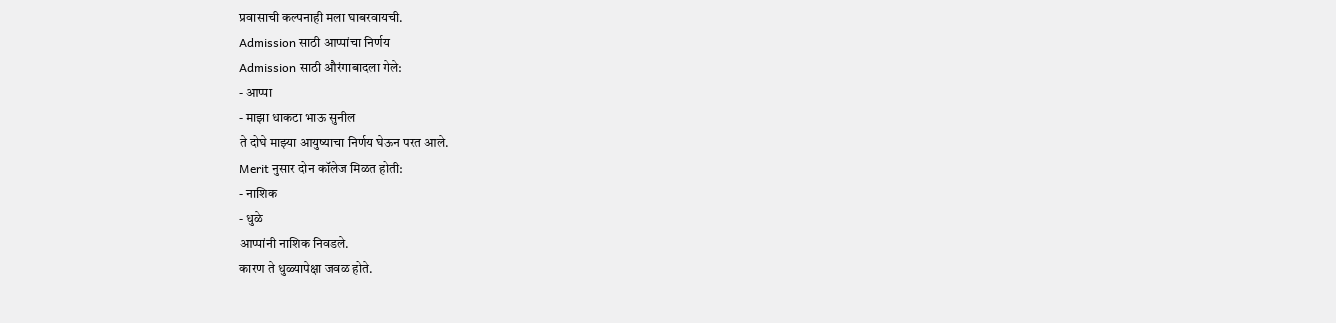प्रवासाची कल्पनाही मला घाबरवायची.
Admission साठी आप्पांचा निर्णय
Admission साठी औरंगाबादला गेले:
- आप्पा
- माझा धाकटा भाऊ सुनील
ते दोघे माझ्या आयुष्याचा निर्णय घेऊन परत आले.
Merit नुसार दोन कॉलेज मिळत होती:
- नाशिक
- धुळे
आप्पांनी नाशिक निवडले.
कारण ते धुळ्यापेक्षा जवळ होते.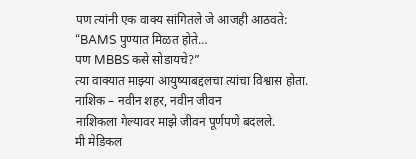पण त्यांनी एक वाक्य सांगितले जे आजही आठवते:
“BAMS पुण्यात मिळत होते…
पण MBBS कसे सोडायचे?”
त्या वाक्यात माझ्या आयुष्याबद्दलचा त्यांचा विश्वास होता.
नाशिक – नवीन शहर, नवीन जीवन
नाशिकला गेल्यावर माझे जीवन पूर्णपणे बदलले.
मी मेडिकल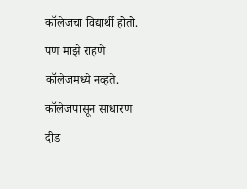कॉलेजचा विद्यार्थी होतो.
पण माझे राहणे कॉलेजमध्ये नव्हते.
कॉलेजपासून साधारण दीड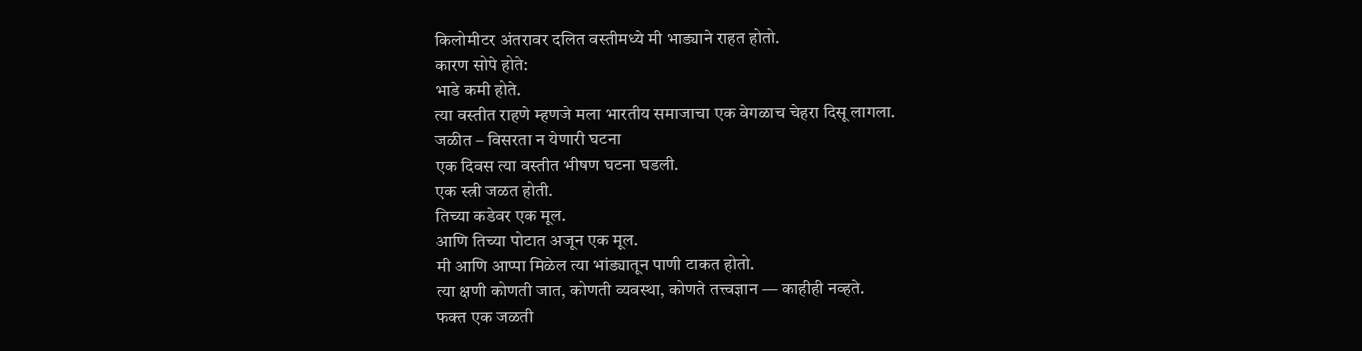किलोमीटर अंतरावर दलित वस्तीमध्ये मी भाड्याने राहत होतो.
कारण सोपे होते:
भाडे कमी होते.
त्या वस्तीत राहणे म्हणजे मला भारतीय समाजाचा एक वेगळाच चेहरा दिसू लागला.
जळीत – विसरता न येणारी घटना
एक दिवस त्या वस्तीत भीषण घटना घडली.
एक स्त्री जळत होती.
तिच्या कडेवर एक मूल.
आणि तिच्या पोटात अजून एक मूल.
मी आणि आप्पा मिळेल त्या भांड्यातून पाणी टाकत होतो.
त्या क्षणी कोणती जात, कोणती व्यवस्था, कोणते तत्त्वज्ञान — काहीही नव्हते.
फक्त एक जळती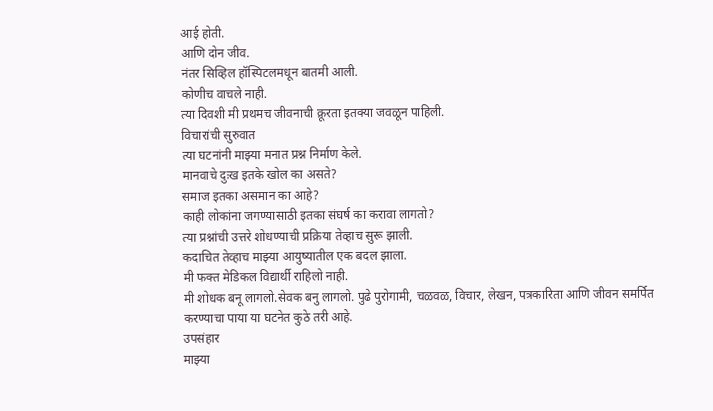आई होती.
आणि दोन जीव.
नंतर सिव्हिल हॉस्पिटलमधून बातमी आली.
कोणीच वाचले नाही.
त्या दिवशी मी प्रथमच जीवनाची क्रूरता इतक्या जवळून पाहिली.
विचारांची सुरुवात
त्या घटनांनी माझ्या मनात प्रश्न निर्माण केले.
मानवाचे दुःख इतके खोल का असते?
समाज इतका असमान का आहे?
काही लोकांना जगण्यासाठी इतका संघर्ष का करावा लागतो?
त्या प्रश्नांची उत्तरे शोधण्याची प्रक्रिया तेव्हाच सुरू झाली.
कदाचित तेव्हाच माझ्या आयुष्यातील एक बदल झाला.
मी फक्त मेडिकल विद्यार्थी राहिलो नाही.
मी शोधक बनू लागलो.सेवक बनु लागलो. पुढे पुरोगामी, चळवळ, विचार, लेखन, पत्रकारिता आणि जीवन समर्पित करण्याचा पाया या घटनेत कुठे तरी आहे.
उपसंहार
माझ्या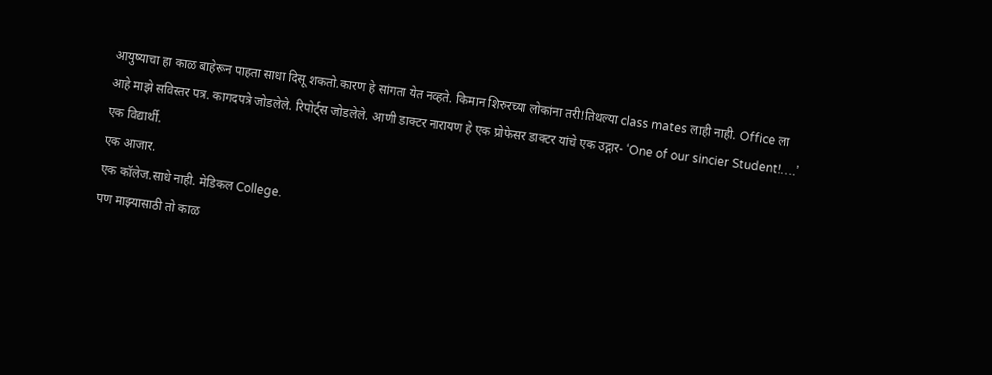आयुष्याचा हा काळ बाहेरून पाहता साधा दिसू शकतो.कारण हे सांगता येत नव्हते. किमान शिरुरच्या लोकांना तरी!तिथल्या class mates लाही नाही. Office ला आहे माझे सविस्तर पत्र. कागदपत्रे जोडलेले. रिपोर्ट्स जोडलेले. आणी डाक्टर नारायण हे एक प्रोफेसर डाक्टर यांचे एक उद्गार- ‘One of our sincier Student!….’
एक विद्यार्थी.
एक आजार.
एक कॉलेज.साधे नाही. मेडिकल College.
पण माझ्यासाठी तो काळ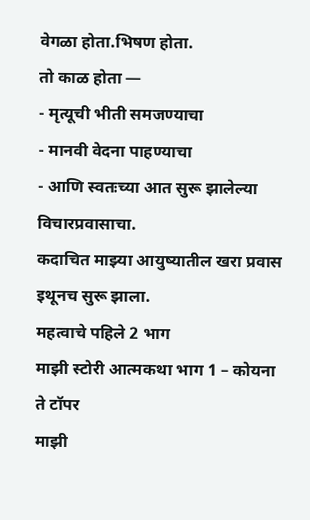वेगळा होता.भिषण होता.
तो काळ होता —
- मृत्यूची भीती समजण्याचा
- मानवी वेदना पाहण्याचा
- आणि स्वतःच्या आत सुरू झालेल्या विचारप्रवासाचा.
कदाचित माझ्या आयुष्यातील खरा प्रवास
इथूनच सुरू झाला.
महत्वाचे पहिले 2 भाग
माझी स्टोरी आत्मकथा भाग 1 – कोयना ते टॉपर
माझी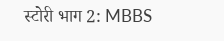स्टोरी भाग 2: MBBS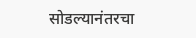सोडल्यानंतरचा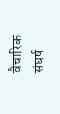वैचारिक संघर्ष